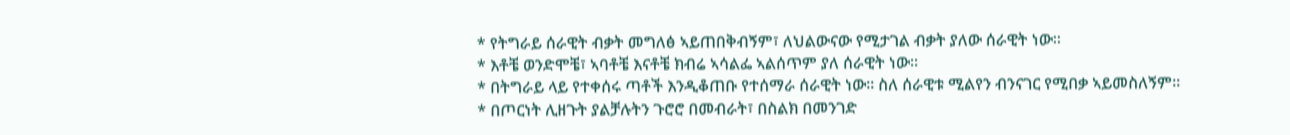* የትግራይ ሰራዊት ብቃት መግለፅ ኣይጠበቅብኝም፣ ለህልውናው የሚታገል ብቃት ያለው ሰራዊት ነው።
* እቶቼ ወንድሞቼ፣ ኣባቶቼ እናቶቼ ክብሬ ኣሳልፌ ኣልሰጥም ያለ ሰራዊት ነው።
* በትግራይ ላይ የተቀሰሩ ጣቶች እንዲቆጠቡ የተሰማራ ሰራዊት ነው። ስለ ሰራዊቱ ሚልየን ብንናገር የሚበቃ ኣይመስለኝም።
* በጦርነት ሊዘጉት ያልቻሉትን ጉሮሮ በመብራት፣ በስልክ በመንገድ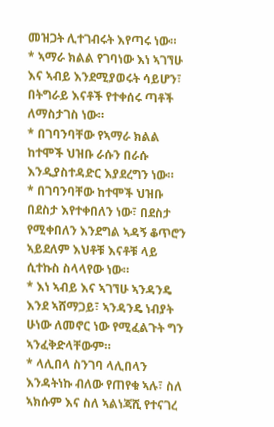መዝጋት ሊተገብሩት እየጣሩ ነው።
* ኣማራ ክልል የገባነው እነ ኣገኘሁ እና ኣብይ እንደሚያወሩት ሳይሆን፣ በትግራይ እናቶች የተቀሰሩ ጣቶች ለማስታገስ ነው።
* በገባንባቸው የኣማራ ክልል ከተሞች ህዝቡ ራሱን በራሱ እንዲያስተዳድር እያደረግን ነው።
* በገባንባቸው ከተሞች ህዝቡ በደስታ እየተቀበለን ነው፣ በደስታ የሚቀበለን እንደግል ኣዳኝ ቆጥሮን ኣይደለም እህቶቹ እናቶቹ ላይ ሲተኩስ ስላላየው ነው።
* እነ ኣብይ እና ኣገኘሁ ኣንዳንዴ እንደ ኣሸማጋይ፣ ኣንዳንዴ ነብያት ሁነው ለመኖር ነው የሚፈልጉት ግን ኣንፈቅድላቸውም።
* ላሊበላ ስንገባ ላሊበላን እንዳትነኩ ብለው የጠየቁ ኣሉ፣ ስለ ኣክሱም እና ስለ ኣልነጃሺ የተናገረ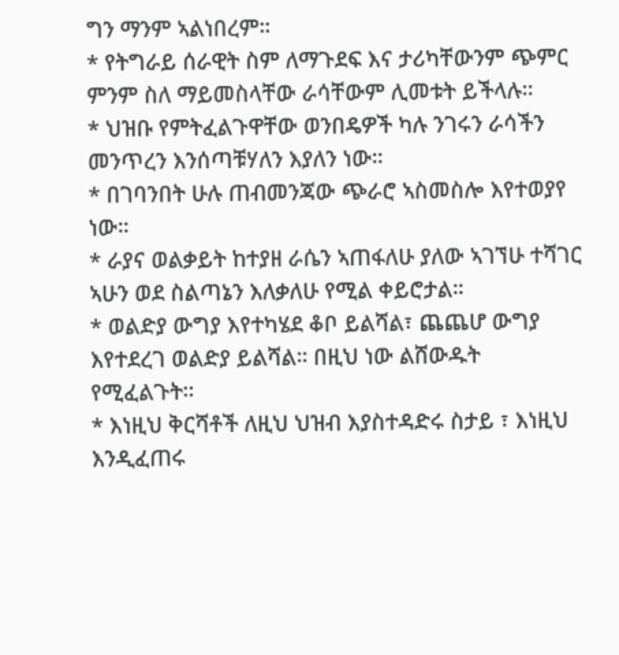ግን ማንም ኣልነበረም።
* የትግራይ ሰራዊት ስም ለማጉደፍ እና ታሪካቸውንም ጭምር ምንም ስለ ማይመስላቸው ራሳቸውም ሊመቱት ይችላሉ።
* ህዝቡ የምትፈልጉዋቸው ወንበዴዎች ካሉ ንገሩን ራሳችን መንጥረን እንሰጣቹሃለን እያለን ነው።
* በገባንበት ሁሉ ጠብመንጃው ጭራሮ ኣስመስሎ እየተወያየ ነው።
* ራያና ወልቃይት ከተያዘ ራሴን ኣጠፋለሁ ያለው ኣገኘሁ ተሻገር ኣሁን ወደ ስልጣኔን እለቃለሁ የሚል ቀይሮታል።
* ወልድያ ውግያ እየተካሄደ ቆቦ ይልሻል፣ ጨጨሆ ውግያ እየተደረገ ወልድያ ይልሻል። በዚህ ነው ልሸውዱት የሚፈልጉት።
* እነዚህ ቅርሻቶች ለዚህ ህዝብ እያስተዳድሩ ስታይ ፣ እነዚህ እንዲፈጠሩ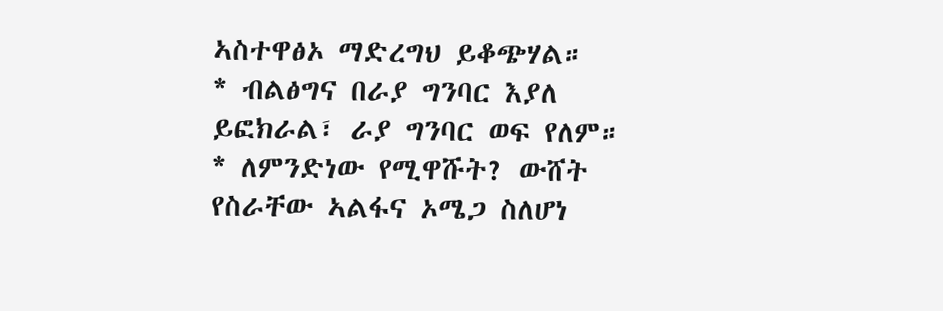ኣስተዋፅኦ ማድረግህ ይቆጭሃል።
* ብልፅግና በራያ ግንባር እያለ ይፎክራል፣ ራያ ግንባር ወፍ የለም።
* ለምንድነው የሚዋሹት? ውሸት የስራቸው ኣልፋና ኦሜጋ ስለሆነ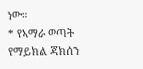ነው።
* የኣማራ ወጣት የማይክል ጃክሰን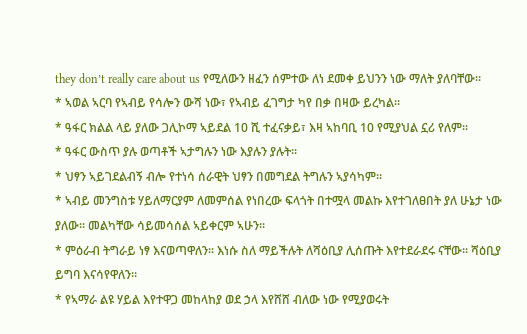they don’t really care about us የሚለውን ዘፈን ሰምተው ለነ ደመቀ ይህንን ነው ማለት ያለባቸው።
* ኣወል ኣርባ የኣብይ የሳሎን ውሻ ነው፣ የኣብይ ፈገግታ ካየ በቃ በዛው ይረካል።
* ዓፋር ክልል ላይ ያለው ጋሊኮማ ኣይደል 10 ሺ ተፈናቃይ፣ እዛ ኣከባቢ 10 የሚያህል ኗሪ የለም።
* ዓፋር ውስጥ ያሉ ወጣቶች ኣታግሉን ነው እያሉን ያሉት።
* ህፃን ኣይገደልብኝ ብሎ የተነሳ ሰራዊት ህፃን በመግደል ትግሉን ኣያሳካም።
* ኣብይ መንግስቱ ሃይለማርያም ለመምሰል የነበረው ፍላጎት በተሟላ መልኩ እየተገለፀበት ያለ ሁኔታ ነው ያለው። መልካቸው ሳይመሳሰል ኣይቀርም ኣሁን።
* ምዕራብ ትግራይ ነፃ እናወጣዋለን። እነሱ ስለ ማይችሉት ለሻዕቢያ ሊሰጡት እየተደራደሩ ናቸው። ሻዕቢያ ይግባ እናሳየዋለን።
* የኣማራ ልዩ ሃይል እየተዋጋ መከላከያ ወደ ኃላ እየሸሸ ብለው ነው የሚያወሩት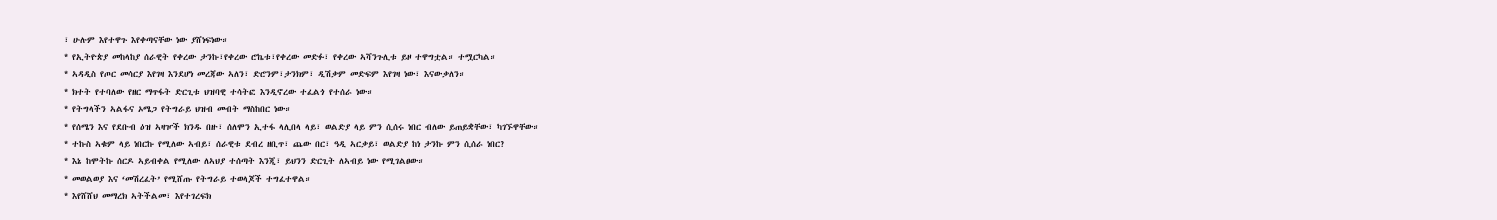፣ ሁሉም እየተዋጉ እየቀጣናቸው ነው ያሸነፍነው።
* የኢትዮጵያ መከላከያ ሰራዊት የቀረው ታንኩ፣የቀረው ሮኬቱ፣የቀረው መድፉ፣ የቀረው ኣሻንጉሊቱ ይዞ ተዋግቷል። ተሟርካል።
* ኣዳዲስ የጦር መሳርያ እየገዛ እንደሆነ መረጃው ኣለን፣ ድሮንም፣ታንክም፣ ዲሽቃም መድፍም እየገዛ ነው፣ እናውቃለን።
* ክተት የተባለው የዘር ማጥፋት ድርጊቱ ህዝባዊ ተሳትፎ እንዲኖረው ተፈልጎ የተሰራ ነው።
* የትግላችን ኣልፋና ኦሜጋ የትግራይ ህዝብ መብት ማስከበር ነው።
* የሰሜን እና የደቡብ ዕዝ ኣዛዦች ክንዱ በዙ፣ ሰለሞን ኢተፋ ላሊበላ ላይ፣ ወልድያ ላይ ምን ሲሰሩ ነበር ብለው ይጠይቋቸው፣ ካገኙዋቸው።
* ተኩስ ኣቁም ላይ ነበርኩ የሚለው ኣብይ፣ ሰራዊቱ ደብረ ዘቢጥ፣ ጨው በር፣ ዓዲ ኣርቃይ፣ ወልድያ ከነ ታንኩ ምን ሲሰራ ነበር?
* እኔ ከሞትኩ ሰርዶ ኣይብቀል የሚለው ለኣህያ ተሰጣት እንጂ፣ ይህንን ድርጊት ለኣብይ ነው የሚገልፀው።
* መወልወያ እና ‘መሽረፈት’ የሚሸጡ የትግራይ ተወላጆች ተግፈተዋል።
* እየሸሸህ መማረክ ኣትችልመ፣ እየተገረፍክ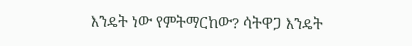እንዴት ነው የምትማርከው? ሳትዋጋ እንዴት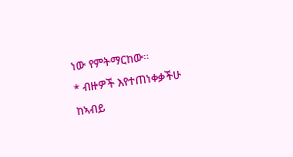ነው የምትማርከው።
* ብዙዎች እየተጠነቀቃችሁ ከኣብይ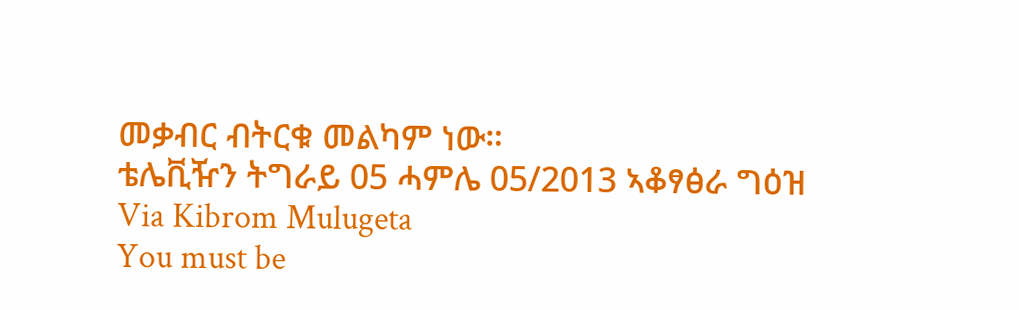መቃብር ብትርቁ መልካም ነው።
ቴሌቪዥን ትግራይ 05 ሓምሌ 05/2013 ኣቆፃፅራ ግዕዝ
Via Kibrom Mulugeta
You must be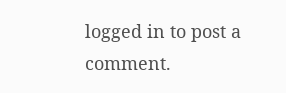logged in to post a comment.